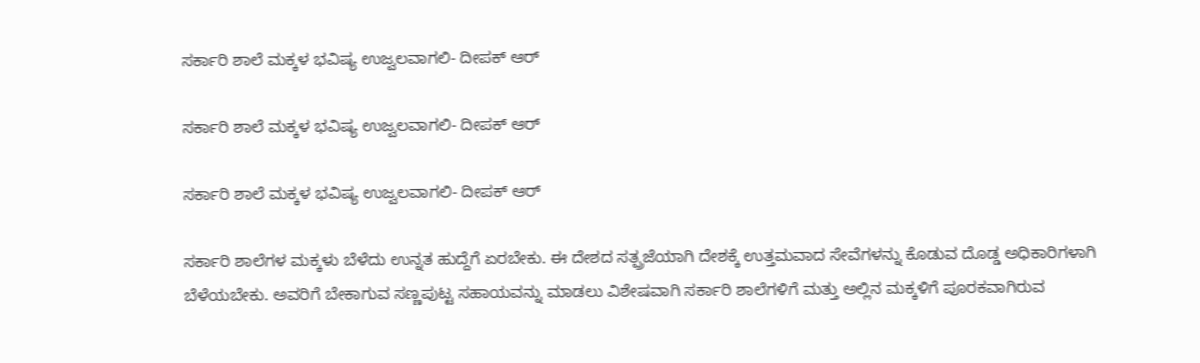ಸರ್ಕಾರಿ ಶಾಲೆ ಮಕ್ಕಳ ಭವಿಷ್ಯ ಉಜ್ವಲವಾಗಲಿ- ದೀಪಕ್ ಆರ್

ಸರ್ಕಾರಿ ಶಾಲೆ ಮಕ್ಕಳ ಭವಿಷ್ಯ ಉಜ್ವಲವಾಗಲಿ- ದೀಪಕ್ ಆರ್

ಸರ್ಕಾರಿ ಶಾಲೆ ಮಕ್ಕಳ ಭವಿಷ್ಯ ಉಜ್ವಲವಾಗಲಿ- ದೀಪಕ್ ಆರ್

ಸರ್ಕಾರಿ ಶಾಲೆಗಳ ಮಕ್ಕಳು ಬೆಳೆದು ಉನ್ನತ ಹುದ್ದೆಗೆ ಏರಬೇಕು. ಈ ದೇಶದ ಸತ್ಪ್ರಜೆಯಾಗಿ ದೇಶಕ್ಕೆ ಉತ್ತಮವಾದ ಸೇವೆಗಳನ್ನು ಕೊಡುವ ದೊಡ್ಡ ಅಧಿಕಾರಿಗಳಾಗಿ ಬೆಳೆಯಬೇಕು. ಅವರಿಗೆ ಬೇಕಾಗುವ ಸಣ್ಣಪುಟ್ಟ ಸಹಾಯವನ್ನು ಮಾಡಲು ವಿಶೇಷವಾಗಿ ಸರ್ಕಾರಿ ಶಾಲೆಗಳಿಗೆ ಮತ್ತು ಅಲ್ಲಿನ ಮಕ್ಕಳಿಗೆ ಪೂರಕವಾಗಿರುವ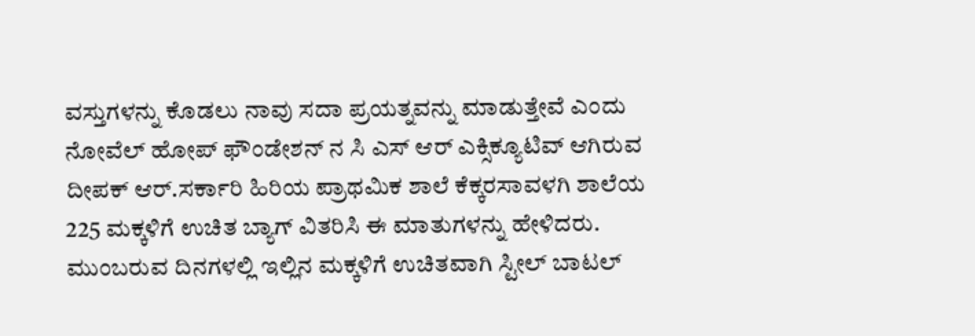ವಸ್ತುಗಳನ್ನು ಕೊಡಲು ನಾವು ಸದಾ ಪ್ರಯತ್ನವನ್ನು ಮಾಡುತ್ತೇವೆ ಎಂದು ನೋವೆಲ್ ಹೋಪ್ ಫೌಂಡೇಶನ್ ನ ಸಿ ಎಸ್ ಆರ್ ಎಕ್ಸಿಕ್ಯೂಟಿವ್ ಆಗಿರುವ ದೀಪಕ್ ಆರ್.ಸರ್ಕಾರಿ ಹಿರಿಯ ಪ್ರಾಥಮಿಕ ಶಾಲೆ ಕೆಕ್ಕರಸಾವಳಗಿ ಶಾಲೆಯ 225 ಮಕ್ಕಳಿಗೆ ಉಚಿತ ಬ್ಯಾಗ್ ವಿತರಿಸಿ ಈ ಮಾತುಗಳನ್ನು ಹೇಳಿದರು. ಮುಂಬರುವ ದಿನಗಳಲ್ಲಿ ಇಲ್ಲಿನ ಮಕ್ಕಳಿಗೆ ಉಚಿತವಾಗಿ ಸ್ಟೀಲ್ ಬಾಟಲ್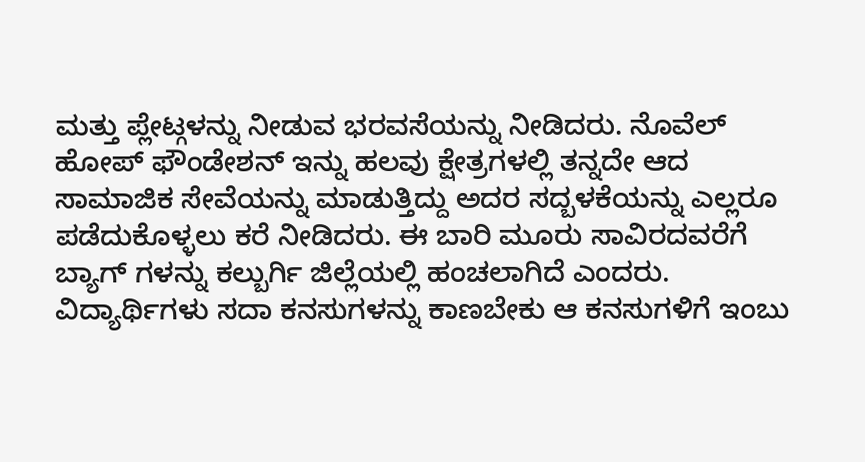ಮತ್ತು ಪ್ಲೇಟ್ಗಳನ್ನು ನೀಡುವ ಭರವಸೆಯನ್ನು ನೀಡಿದರು. ನೊವೆಲ್ ಹೋಪ್ ಫೌಂಡೇಶನ್ ಇನ್ನು ಹಲವು ಕ್ಷೇತ್ರಗಳಲ್ಲಿ ತನ್ನದೇ ಆದ ಸಾಮಾಜಿಕ ಸೇವೆಯನ್ನು ಮಾಡುತ್ತಿದ್ದು ಅದರ ಸದ್ಬಳಕೆಯನ್ನು ಎಲ್ಲರೂ ಪಡೆದುಕೊಳ್ಳಲು ಕರೆ ನೀಡಿದರು. ಈ ಬಾರಿ ಮೂರು ಸಾವಿರದವರೆಗೆ ಬ್ಯಾಗ್ ಗಳನ್ನು ಕಲ್ಬುರ್ಗಿ ಜಿಲ್ಲೆಯಲ್ಲಿ ಹಂಚಲಾಗಿದೆ ಎಂದರು. ವಿದ್ಯಾರ್ಥಿಗಳು ಸದಾ ಕನಸುಗಳನ್ನು ಕಾಣಬೇಕು ಆ ಕನಸುಗಳಿಗೆ ಇಂಬು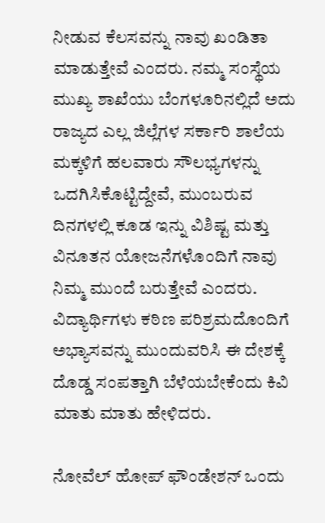ನೀಡುವ ಕೆಲಸವನ್ನು ನಾವು ಖಂಡಿತಾ ಮಾಡುತ್ತೇವೆ ಎಂದರು. ನಮ್ಮ ಸಂಸ್ಥೆಯ ಮುಖ್ಯ ಶಾಖೆಯು ಬೆಂಗಳೂರಿನಲ್ಲಿದೆ ಅದು ರಾಜ್ಯದ ಎಲ್ಲ ಜಿಲ್ಲೆಗಳ ಸರ್ಕಾರಿ ಶಾಲೆಯ ಮಕ್ಕಳಿಗೆ ಹಲವಾರು ಸೌಲಭ್ಯಗಳನ್ನು ಒದಗಿಸಿಕೊಟ್ಟಿದ್ದೇವೆ, ಮುಂಬರುವ ದಿನಗಳಲ್ಲಿ ಕೂಡ ಇನ್ನು ವಿಶಿಷ್ಟ ಮತ್ತು ವಿನೂತನ ಯೋಜನೆಗಳೊಂದಿಗೆ ನಾವು ನಿಮ್ಮ ಮುಂದೆ ಬರುತ್ತೇವೆ ಎಂದರು. ವಿದ್ಯಾರ್ಥಿಗಳು ಕಠಿಣ ಪರಿಶ್ರಮದೊಂದಿಗೆ ಅಭ್ಯಾಸವನ್ನು ಮುಂದುವರಿಸಿ ಈ ದೇಶಕ್ಕೆ ದೊಡ್ಡ ಸಂಪತ್ತಾಗಿ ಬೆಳೆಯಬೇಕೆಂದು ಕಿವಿ ಮಾತು ಮಾತು ಹೇಳಿದರು.

ನೋವೆಲ್ ಹೋಪ್ ಫೌಂಡೇಶನ್ ಒಂದು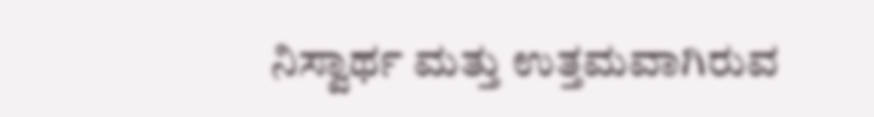ನಿಸ್ವಾರ್ಥ ಮತ್ತು ಉತ್ತಮವಾಗಿರುವ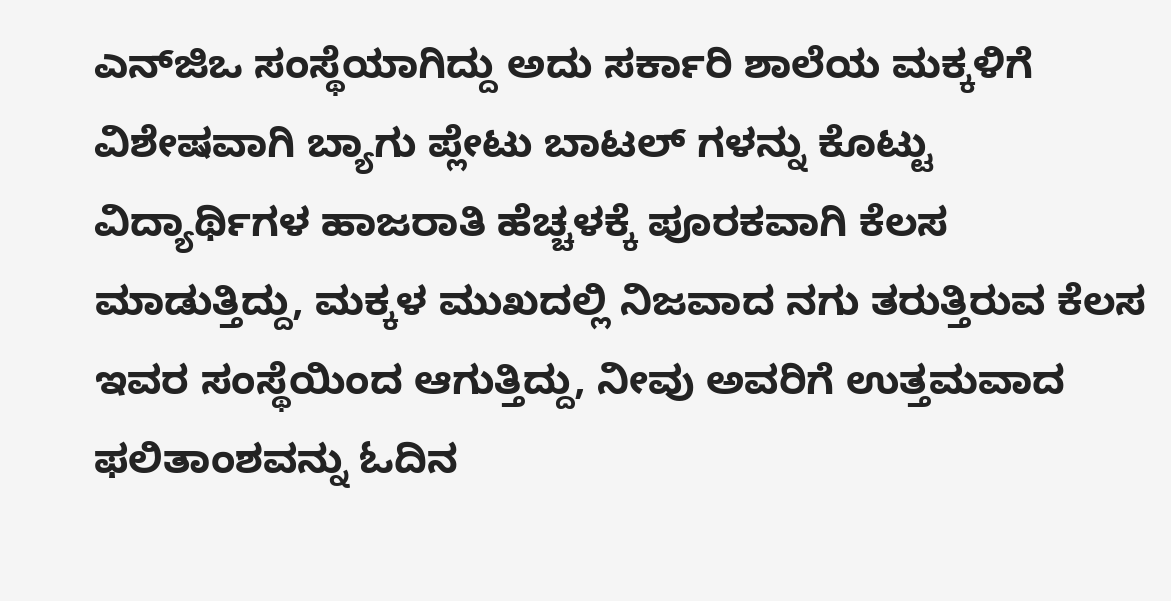ಎನ್‌ಜಿಒ ಸಂಸ್ಥೆಯಾಗಿದ್ದು ಅದು ಸರ್ಕಾರಿ ಶಾಲೆಯ ಮಕ್ಕಳಿಗೆ ವಿಶೇಷವಾಗಿ ಬ್ಯಾಗು ಪ್ಲೇಟು ಬಾಟಲ್ ಗಳನ್ನು ಕೊಟ್ಟು ವಿದ್ಯಾರ್ಥಿಗಳ ಹಾಜರಾತಿ ಹೆಚ್ಚಳಕ್ಕೆ ಪೂರಕವಾಗಿ ಕೆಲಸ ಮಾಡುತ್ತಿದ್ದು, ಮಕ್ಕಳ ಮುಖದಲ್ಲಿ ನಿಜವಾದ ನಗು ತರುತ್ತಿರುವ ಕೆಲಸ ಇವರ ಸಂಸ್ಥೆಯಿಂದ ಆಗುತ್ತಿದ್ದು, ನೀವು ಅವರಿಗೆ ಉತ್ತಮವಾದ ಫಲಿತಾಂಶವನ್ನು ಓದಿನ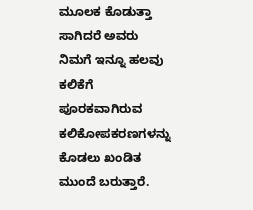ಮೂಲಕ ಕೊಡುತ್ತಾ ಸಾಗಿದರೆ ಅವರು ನಿಮಗೆ ಇನ್ನೂ ಹಲವು ಕಲಿಕೆಗೆ ಪೂರಕವಾಗಿರುವ ಕಲಿಕೋಪಕರಣಗಳನ್ನು ಕೊಡಲು ಖಂಡಿತ ಮುಂದೆ ಬರುತ್ತಾರೆ.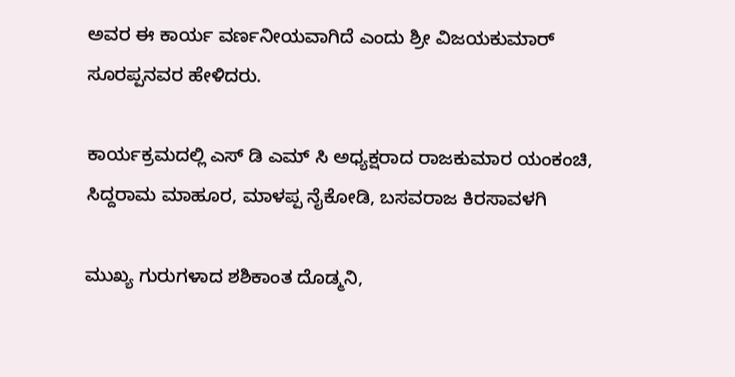ಅವರ ಈ ಕಾರ್ಯ ವರ್ಣನೀಯವಾಗಿದೆ ಎಂದು ಶ್ರೀ ವಿಜಯಕುಮಾರ್ ಸೂರಪ್ಪನವರ ಹೇಳಿದರು.

ಕಾರ್ಯಕ್ರಮದಲ್ಲಿ ಎಸ್ ಡಿ ಎಮ್ ಸಿ ಅಧ್ಯಕ್ಷರಾದ ರಾಜಕುಮಾರ ಯಂಕಂಚಿ, ಸಿದ್ದರಾಮ ಮಾಹೂರ, ಮಾಳಪ್ಪ ನೈಕೋಡಿ, ಬಸವರಾಜ ಕಿರಸಾವಳಗಿ

ಮುಖ್ಯ ಗುರುಗಳಾದ ಶಶಿಕಾಂತ ದೊಡ್ಮನಿ,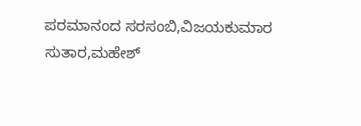ಪರಮಾನಂದ ಸರಸಂಬಿ,ವಿಜಯಕುಮಾರ ಸುತಾರ,ಮಹೇಶ್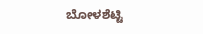ಬೋಳಶೆಟ್ಟಿ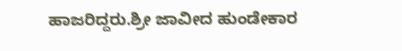ಹಾಜರಿದ್ದರು.ಶ್ರೀ ಜಾವೀದ ಹುಂಡೇಕಾರ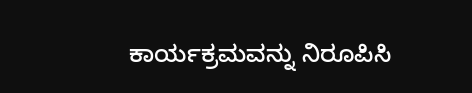ಕಾರ್ಯಕ್ರಮವನ್ನು ನಿರೂಪಿಸಿ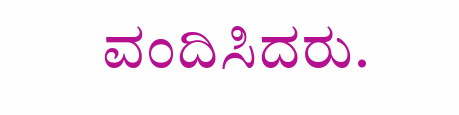ವಂದಿಸಿದರು.